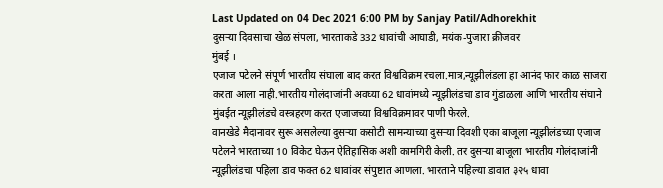Last Updated on 04 Dec 2021 6:00 PM by Sanjay Patil/Adhorekhit
दुसऱ्या दिवसाचा खेळ संपला, भारताकडे 332 धावांची आघाडी, मयंक-पुजारा क्रीजवर
मुंबई ।
एजाज पटेलने संपूर्ण भारतीय संघाला बाद करत विश्वविक्रम रचला.मात्र,न्यूझीलंडला हा आनंद फार काळ साजरा करता आला नाही.भारतीय गोलंदाजांनी अवघ्या 62 धावांमध्ये न्यूझीलंडचा डाव गुंडाळला आणि भारतीय संघाने मुंबईत न्यूझीलंडचे वस्त्रहरण करत एजाजच्या विश्वविक्रमावर पाणी फेरले.
वानखेडे मैदानावर सुरू असलेल्या दुसऱ्या कसोटी सामन्याच्या दुसऱ्या दिवशी एका बाजूला न्यूझीलंडच्या एजाज पटेलने भारताच्या 10 विकेट घेऊन ऐतिहासिक अशी कामगिरी केली. तर दुसऱ्या बाजूला भारतीय गोलंदाजांनी न्यूझीलंडचा पहिला डाव फक्त 62 धावांवर संपुष्टात आणला. भारताने पहिल्या डावात ३२५ धावा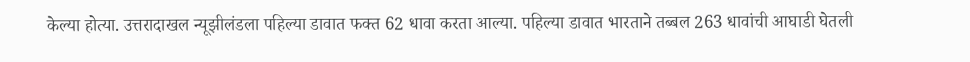केल्या होत्या. उत्तरादाखल न्यूझीलंडला पहिल्या डावात फक्त 62 धावा करता आल्या. पहिल्या डावात भारताने तब्बल 263 धावांची आघाडी घेतली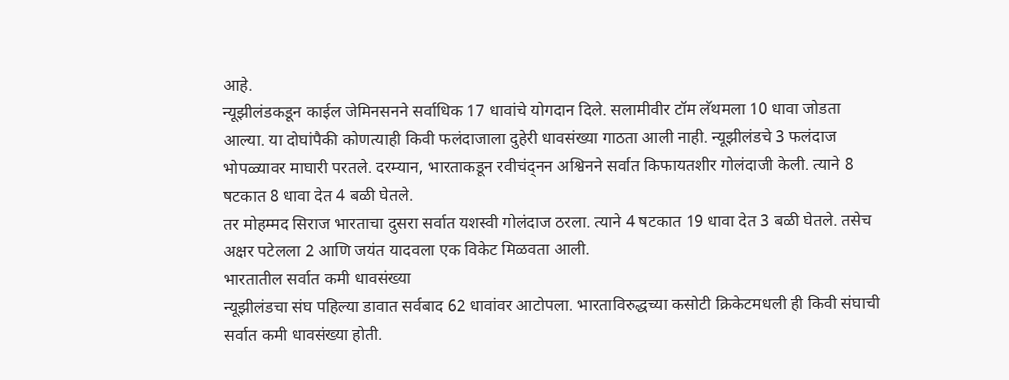आहे.
न्यूझीलंडकडून काईल जेमिनसनने सर्वाधिक 17 धावांचे योगदान दिले. सलामीवीर टॉम लॅथमला 10 धावा जोडता आल्या. या दोघांपैकी कोणत्याही किवी फलंदाजाला दुहेरी धावसंख्या गाठता आली नाही. न्यूझीलंडचे 3 फलंदाज भोपळ्यावर माघारी परतले. दरम्यान, भारताकडून रवीचंद्नन अश्विनने सर्वात किफायतशीर गोलंदाजी केली. त्याने 8 षटकात 8 धावा देत 4 बळी घेतले.
तर मोहम्मद सिराज भारताचा दुसरा सर्वात यशस्वी गोलंदाज ठरला. त्याने 4 षटकात 19 धावा देत 3 बळी घेतले. तसेच अक्षर पटेलला 2 आणि जयंत यादवला एक विकेट मिळवता आली.
भारतातील सर्वात कमी धावसंख्या
न्यूझीलंडचा संघ पहिल्या डावात सर्वबाद 62 धावांवर आटोपला. भारताविरुद्धच्या कसोटी क्रिकेटमधली ही किवी संघाची सर्वात कमी धावसंख्या होती.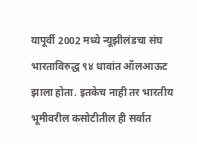यापूर्वी 2002 मध्ये न्यूझीलंडचा संघ भारताविरुद्ध ९४ धावांत ऑलआऊट झाला होता. इतकेच नाही तर भारतीय भूमीवरील कसोटीतील ही सर्वात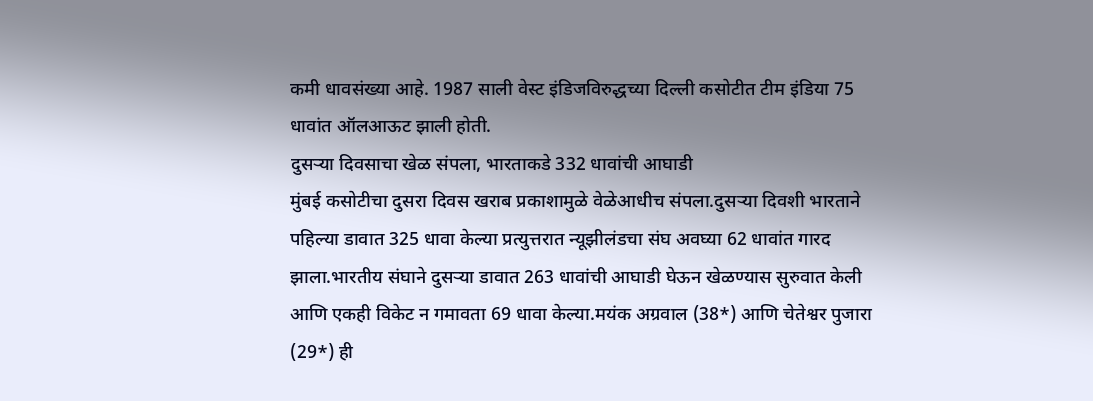कमी धावसंख्या आहे. 1987 साली वेस्ट इंडिजविरुद्धच्या दिल्ली कसोटीत टीम इंडिया 75 धावांत ऑलआऊट झाली होती.
दुसऱ्या दिवसाचा खेळ संपला, भारताकडे 332 धावांची आघाडी
मुंबई कसोटीचा दुसरा दिवस खराब प्रकाशामुळे वेळेआधीच संपला.दुसऱ्या दिवशी भारताने पहिल्या डावात 325 धावा केल्या प्रत्युत्तरात न्यूझीलंडचा संघ अवघ्या 62 धावांत गारद झाला.भारतीय संघाने दुसऱ्या डावात 263 धावांची आघाडी घेऊन खेळण्यास सुरुवात केली आणि एकही विकेट न गमावता 69 धावा केल्या.मयंक अग्रवाल (38*) आणि चेतेश्वर पुजारा (29*) ही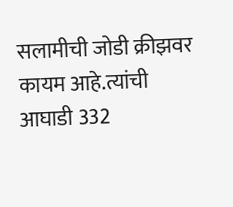सलामीची जोडी क्रीझवर कायम आहे.त्यांची आघाडी 332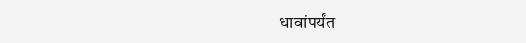धावांपर्यंत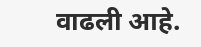वाढली आहे.